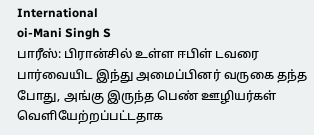International
oi-Mani Singh S
பாரீஸ்: பிரான்சில் உள்ள ஈபிள் டவரை பார்வையிட இந்து அமைப்பினர் வருகை தந்த போது, அங்கு இருந்த பெண் ஊழியர்கள் வெளியேற்றப்பட்டதாக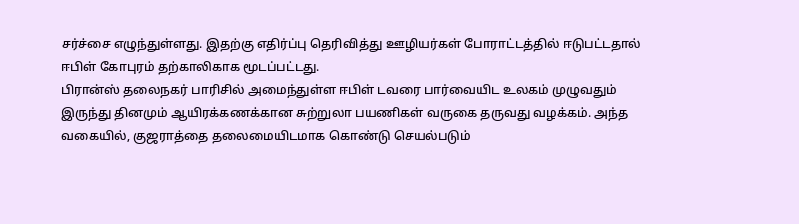சர்ச்சை எழுந்துள்ளது. இதற்கு எதிர்ப்பு தெரிவித்து ஊழியர்கள் போராட்டத்தில் ஈடுபட்டதால் ஈபிள் கோபுரம் தற்காலிகாக மூடப்பட்டது.
பிரான்ஸ் தலைநகர் பாரிசில் அமைந்துள்ள ஈபிள் டவரை பார்வையிட உலகம் முழுவதும் இருந்து தினமும் ஆயிரக்கணக்கான சுற்றுலா பயணிகள் வருகை தருவது வழக்கம். அந்த வகையில், குஜராத்தை தலைமையிடமாக கொண்டு செயல்படும்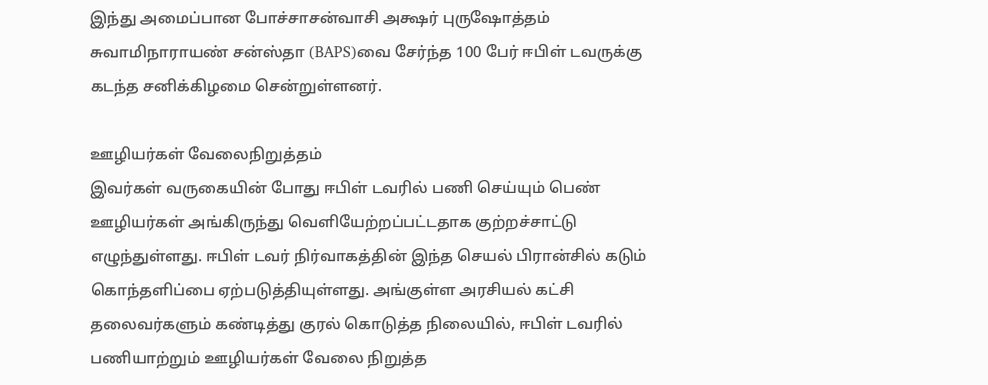இந்து அமைப்பான போச்சாசன்வாசி அக்ஷர் புருஷோத்தம் சுவாமிநாராயண் சன்ஸ்தா (BAPS)வை சேர்ந்த 100 பேர் ஈபிள் டவருக்கு கடந்த சனிக்கிழமை சென்றுள்ளனர்.

ஊழியர்கள் வேலைநிறுத்தம்
இவர்கள் வருகையின் போது ஈபிள் டவரில் பணி செய்யும் பெண் ஊழியர்கள் அங்கிருந்து வெளியேற்றப்பட்டதாக குற்றச்சாட்டு எழுந்துள்ளது. ஈபிள் டவர் நிர்வாகத்தின் இந்த செயல் பிரான்சில் கடும் கொந்தளிப்பை ஏற்படுத்தியுள்ளது. அங்குள்ள அரசியல் கட்சி தலைவர்களும் கண்டித்து குரல் கொடுத்த நிலையில், ஈபிள் டவரில் பணியாற்றும் ஊழியர்கள் வேலை நிறுத்த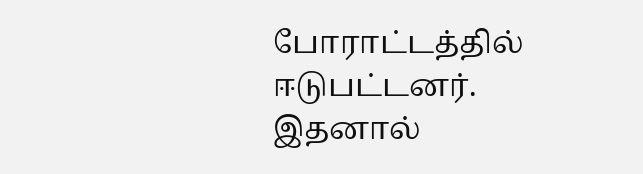போராட்டத்தில் ஈடுபட்டனர்.
இதனால்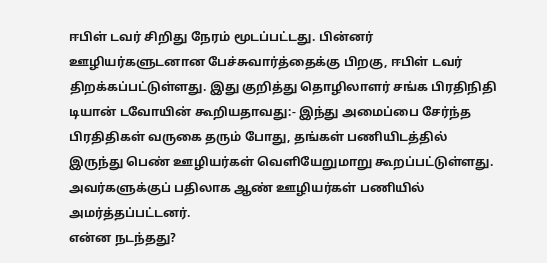ஈபிள் டவர் சிறிது நேரம் மூடப்பட்டது. பின்னர் ஊழியர்களுடனான பேச்சுவார்த்தைக்கு பிறகு, ஈபிள் டவர் திறக்கப்பட்டுள்ளது. இது குறித்து தொழிலாளர் சங்க பிரதிநிதி டியான் டவோயின் கூறியதாவது:- இந்து அமைப்பை சேர்ந்த பிரதிதிகள் வருகை தரும் போது, தங்கள் பணியிடத்தில் இருந்து பெண் ஊழியர்கள் வெளியேறுமாறு கூறப்பட்டுள்ளது. அவர்களுக்குப் பதிலாக ஆண் ஊழியர்கள் பணியில் அமர்த்தப்பட்டனர்.
என்ன நடந்தது?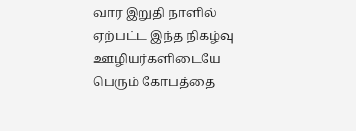வார இறுதி நாளில் ஏற்பட்ட இந்த நிகழ்வு ஊழியர்களிடையே பெரும் கோபத்தை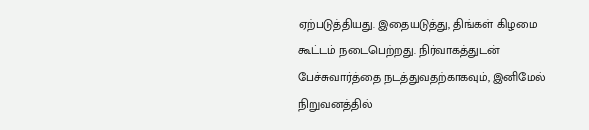ஏற்படுத்தியது. இதையடுத்து, திங்கள் கிழமை கூட்டம் நடைபெற்றது. நிர்வாகத்துடன் பேச்சுவார்த்தை நடத்துவதற்காகவும், இனிமேல் நிறுவனத்தில்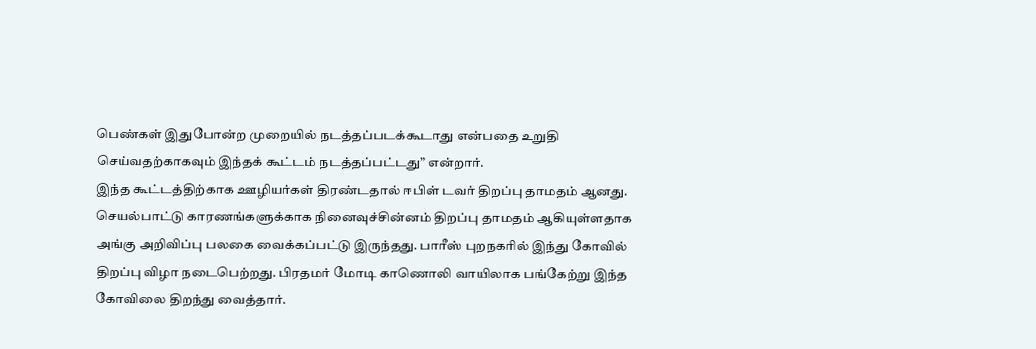பெண்கள் இதுபோன்ற முறையில் நடத்தப்படக்கூடாது என்பதை உறுதி செய்வதற்காகவும் இந்தக் கூட்டம் நடத்தப்பட்டது” என்றார்.
இந்த கூட்டத்திற்காக ஊழியர்கள் திரண்டதால் ஈபிள் டவர் திறப்பு தாமதம் ஆனது. செயல்பாட்டு காரணங்களுக்காக நினைவுச்சின்னம் திறப்பு தாமதம் ஆகியுள்ளதாக அங்கு அறிவிப்பு பலகை வைக்கப்பட்டு இருந்தது. பாரீஸ் புறநகரில் இந்து கோவில் திறப்பு விழா நடைபெற்றது. பிரதமர் மோடி காணொலி வாயிலாக பங்கேற்று இந்த கோவிலை திறந்து வைத்தார்.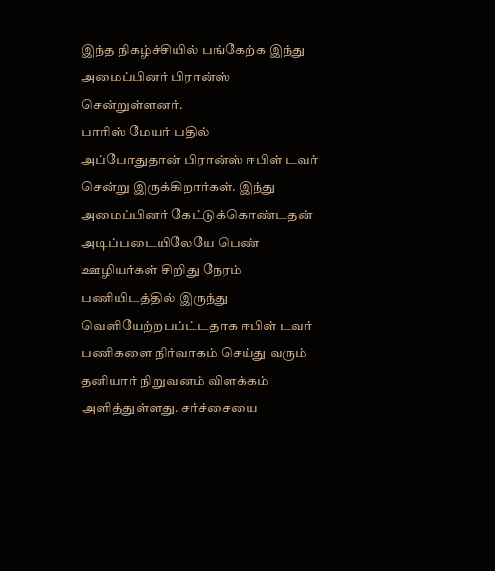இந்த நிகழ்ச்சியில் பங்கேற்க இந்து அமைப்பினர் பிரான்ஸ் சென்றுள்ளனர்.
பாரிஸ் மேயர் பதில்
அப்போதுதான் பிரான்ஸ் ஈபிள் டவர் சென்று இருக்கிறார்கள். இந்து அமைப்பினர் கேட்டுக்கொண்டதன் அடிப்படையிலேயே பெண் ஊழியர்கள் சிறிது நேரம் பணியிடத்தில் இருந்து வெளியேற்றபப்ட்டதாக ஈபிள் டவர் பணிகளை நிர்வாகம் செய்து வரும் தனியார் நிறுவனம் விளக்கம் அளித்துள்ளது. சர்ச்சையை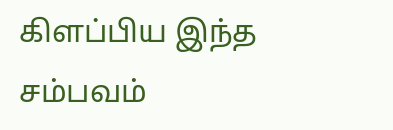கிளப்பிய இந்த சம்பவம்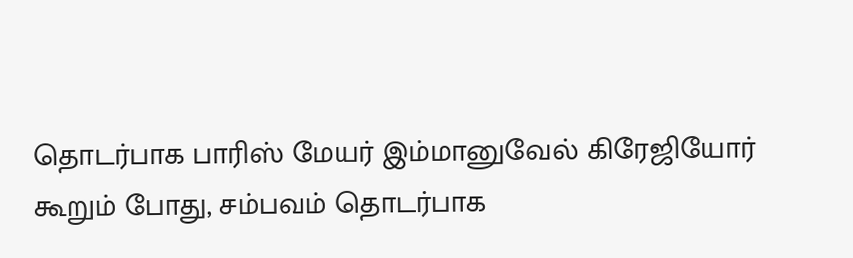தொடர்பாக பாரிஸ் மேயர் இம்மானுவேல் கிரேஜியோர் கூறும் போது, சம்பவம் தொடர்பாக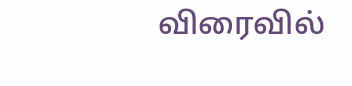விரைவில்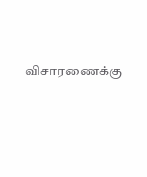விசாரணைக்கு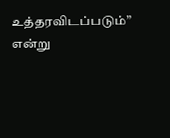உத்தரவிடப்படும்” என்று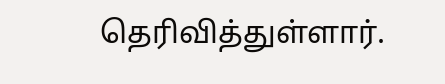தெரிவித்துள்ளார்.